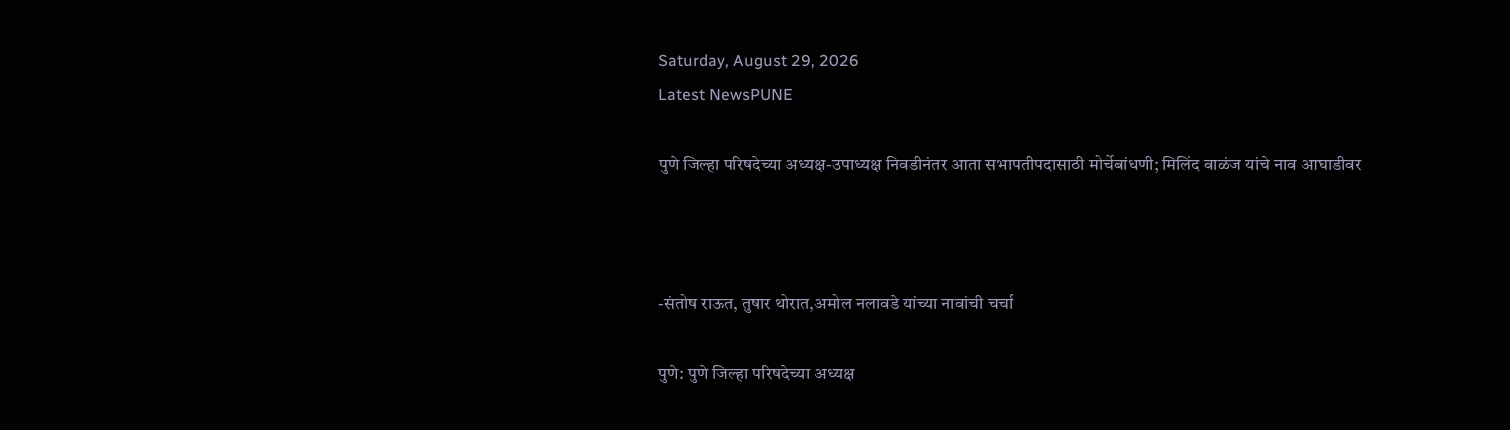Saturday, August 29, 2026
Latest NewsPUNE

पुणे जिल्हा परिषदेच्‍या अध्यक्ष-उपाध्यक्ष निवडीनंतर आता सभापतीपदासाठी मोर्चेबांधणी; मिलिंद वाळंज यांचे नाव आघाडीवर



-संतोष राऊत, तुषार थोरात,अमोल नलावडे यांच्या नावांची चर्चा

पुणे: पुणे जिल्हा परिषदेच्या अध्यक्ष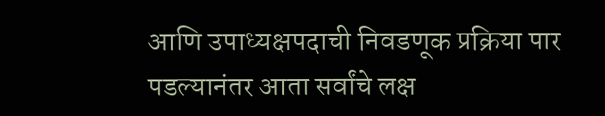आणि उपाध्यक्षपदाची निवडणूक प्रक्रिया पार पडल्यानंतर आता सर्वांचे लक्ष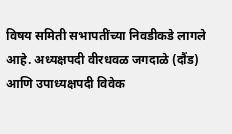विषय समिती सभापतींच्या निवडीकडे लागले आहे. अध्यक्षपदी वीरधवळ जगदाळे (दौंड) आणि उपाध्यक्षपदी विवेक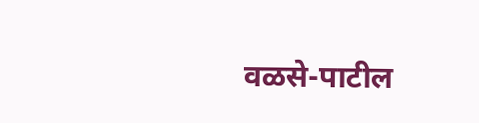वळसे-पाटील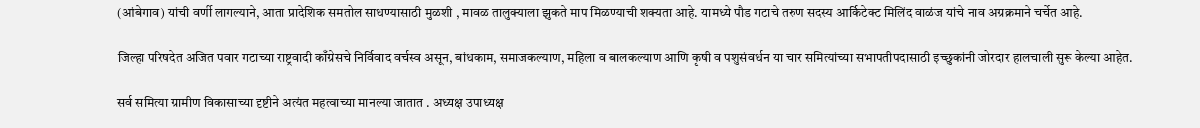(आंबेगाव) यांची वर्णी लागल्याने, आता प्रादेशिक समतोल साधण्यासाठी मुळशी , मावळ तालुक्याला झुकते माप मिळण्याची शक्यता आहे. यामध्ये पौड गटाचे तरुण सदस्य आर्किटेक्ट मिलिंद वाळंज यांचे नाव अग्रक्रमाने चर्चेत आहे.

जिल्हा परिषदेत अजित पवार गटाच्या राष्ट्रवादी काँग्रेसचे निर्विवाद वर्चस्व असून, बांधकाम, समाजकल्याण, महिला व बालकल्याण आणि कृषी व पशुसंवर्धन या चार समित्यांच्या सभापतीपदासाठी इच्छुकांनी जोरदार हालचाली सुरू केल्या आहेत.

सर्व समित्या ग्रामीण विकासाच्या दृष्टीने अत्यंत महत्वाच्या मानल्या जातात . अध्यक्ष उपाध्यक्ष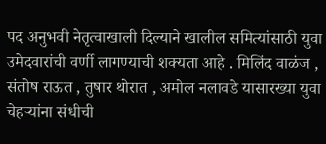पद अनुभवी नेतृत्वाखाली दिल्याने खालील समित्यांसाठी युवा उमेदवारांची वर्णी लागण्याची शक्यता आहे . मिलिंद वाळंज , संतोष राऊत , तुषार थोरात , अमोल नलावडे यासारख्या युवा चेहऱ्यांना संधीची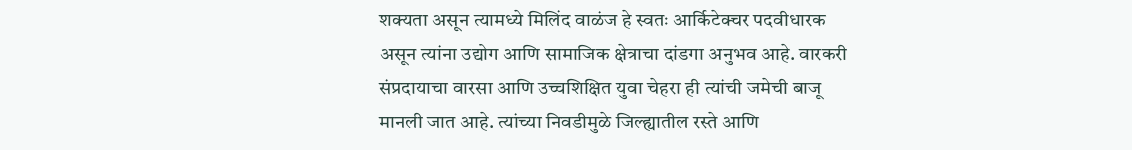शक्यता असून त्यामध्ये मिलिंद वाळंज हे स्वतः आर्किटेक्चर पदवीधारक असून त्यांना उद्योग आणि सामाजिक क्षेत्राचा दांडगा अनुभव आहे. वारकरी संप्रदायाचा वारसा आणि उच्चशिक्षित युवा चेहरा ही त्यांची जमेची बाजू मानली जात आहे. त्यांच्या निवडीमुळे जिल्ह्यातील रस्ते आणि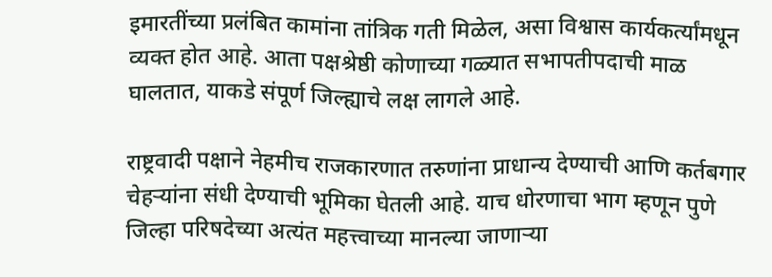इमारतींच्या प्रलंबित कामांना तांत्रिक गती मिळेल, असा विश्वास कार्यकर्त्यांमधून व्यक्त होत आहे. आता पक्षश्रेष्ठी कोणाच्या गळ्यात सभापतीपदाची माळ घालतात, याकडे संपूर्ण जिल्ह्याचे लक्ष लागले आहे.

राष्ट्रवादी पक्षाने नेहमीच राजकारणात तरुणांना प्राधान्य देण्याची आणि कर्तबगार चेहऱ्यांना संधी देण्याची भूमिका घेतली आहे. याच धोरणाचा भाग म्हणून पुणे जिल्हा परिषदेच्या अत्यंत महत्त्वाच्या मानल्या जाणाऱ्या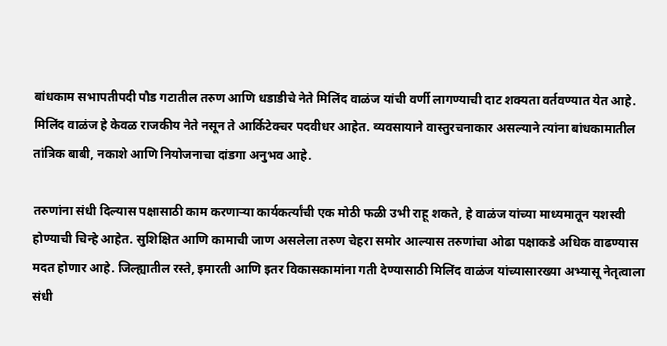बांधकाम सभापतीपदी पौड गटातील तरुण आणि धडाडीचे नेते मिलिंद वाळंज यांची वर्णी लागण्याची दाट शक्यता वर्तवण्यात येत आहे. मिलिंद वाळंज हे केवळ राजकीय नेते नसून ते आर्किटेक्चर पदवीधर आहेत. व्यवसायाने वास्तुरचनाकार असल्याने त्यांना बांधकामातील तांत्रिक बाबी, नकाशे आणि नियोजनाचा दांडगा अनुभव आहे.

तरुणांना संधी दिल्यास पक्षासाठी काम करणाऱ्या कार्यकर्त्यांची एक मोठी फळी उभी राहू शकते, हे वाळंज यांच्या माध्यमातून यशस्‍वी होण्याची चिन्‍हे आहेत. सुशिक्षित आणि कामाची जाण असलेला तरुण चेहरा समोर आल्यास तरुणांचा ओढा पक्षाकडे अधिक वाढण्यास मदत होणार आहे. जिल्ह्यातील रस्ते, इमारती आणि इतर विकासकामांना गती देण्यासाठी मिलिंद वाळंज यांच्यासारख्या अभ्यासू नेतृत्वाला संधी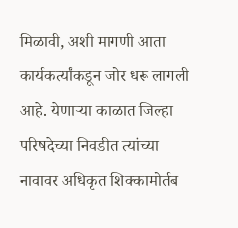मिळावी, अशी मागणी आता कार्यकर्त्यांकडून जोर धरू लागली आहे. येणाऱ्या काळात जिल्हा परिषदेच्या निवडीत त्यांच्या नावावर अधिकृत शिक्कामोर्तब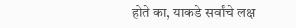होते का, याकडे सर्वांचे लक्ष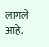लागले आहे.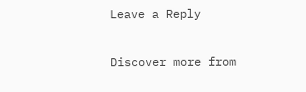Leave a Reply

Discover more from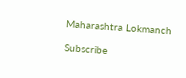Maharashtra Lokmanch

Subscribe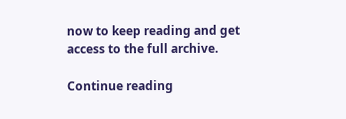now to keep reading and get access to the full archive.

Continue reading